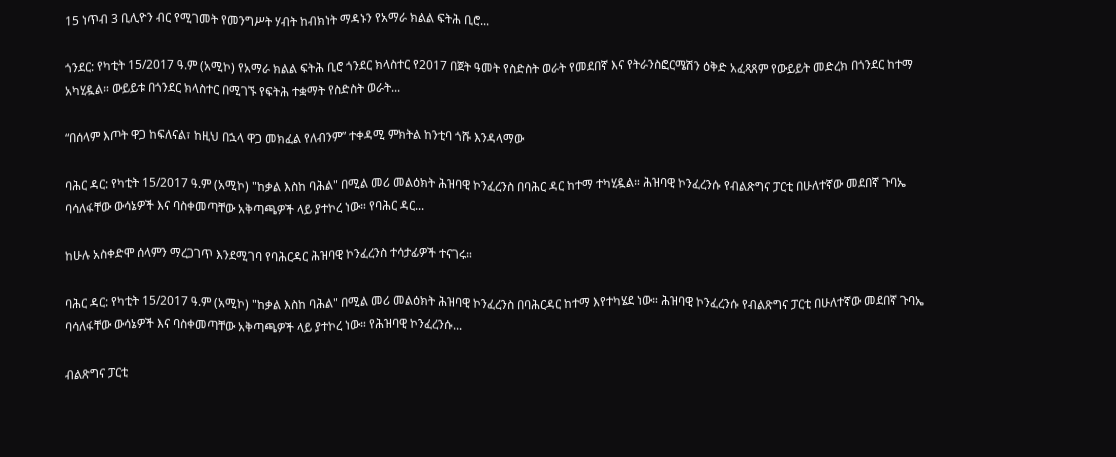15 ነጥብ 3 ቢሊዮን ብር የሚገመት የመንግሥት ሃብት ከብክነት ማዳኑን የአማራ ክልል ፍትሕ ቢሮ...

ጎንደር: የካቲት 15/2017 ዓ.ም (አሚኮ) የአማራ ክልል ፍትሕ ቢሮ ጎንደር ክላስተር የ2017 በጀት ዓመት የስድስት ወራት የመደበኛ እና የትራንስፎርሜሽን ዕቅድ አፈጻጸም የውይይት መድረክ በጎንደር ከተማ አካሂዷል። ውይይቱ በጎንደር ክላስተር በሚገኙ የፍትሕ ተቋማት የስድስት ወራት...

“በሰላም እጦት ዋጋ ከፍለናል፣ ከዚህ በኋላ ዋጋ መክፈል የለብንም” ተቀዳሚ ምክትል ከንቲባ ጎሹ እንዳላማው

ባሕር ዳር: የካቲት 15/2017 ዓ.ም (አሚኮ) "ከቃል እስከ ባሕል" በሚል መሪ መልዕክት ሕዝባዊ ኮንፈረንስ በባሕር ዳር ከተማ ተካሂዷል። ሕዝባዊ ኮንፈረንሱ የብልጽግና ፓርቲ በሁለተኛው መደበኛ ጉባኤ ባሳለፋቸው ውሳኔዎች እና ባስቀመጣቸው አቅጣጫዎች ላይ ያተኮረ ነው። የባሕር ዳር...

ከሁሉ አስቀድሞ ሰላምን ማረጋገጥ እንደሚገባ የባሕርዳር ሕዝባዊ ኮንፈረንስ ተሳታፊዎች ተናገሩ።

ባሕር ዳር: የካቲት 15/2017 ዓ.ም (አሚኮ) "ከቃል እስከ ባሕል" በሚል መሪ መልዕክት ሕዝባዊ ኮንፈረንስ በባሕርዳር ከተማ እየተካሄደ ነው። ሕዝባዊ ኮንፈረንሱ የብልጽግና ፓርቲ በሁለተኛው መደበኛ ጉባኤ ባሳለፋቸው ውሳኔዎች እና ባስቀመጣቸው አቅጣጫዎች ላይ ያተኮረ ነው። የሕዝባዊ ኮንፈረንሱ...

ብልጽግና ፓርቲ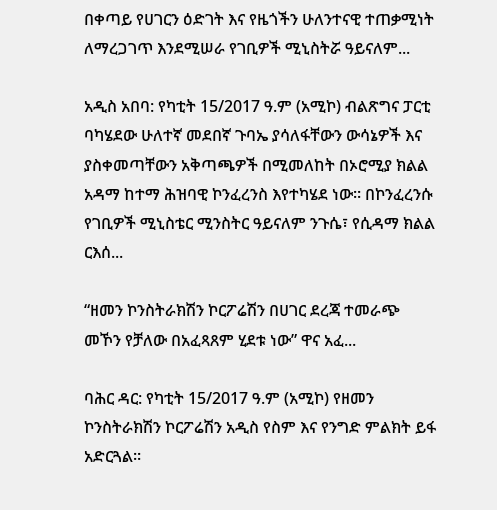በቀጣይ የሀገርን ዕድገት እና የዜጎችን ሁለንተናዊ ተጠቃሚነት ለማረጋገጥ እንደሚሠራ የገቢዎች ሚኒስትሯ ዓይናለም...

አዲስ አበባ: የካቲት 15/2017 ዓ.ም (አሚኮ) ብልጽግና ፓርቲ ባካሄደው ሁለተኛ መደበኛ ጉባኤ ያሳለፋቸውን ውሳኔዎች እና ያስቀመጣቸውን አቅጣጫዎች በሚመለከት በኦሮሚያ ክልል አዳማ ከተማ ሕዝባዊ ኮንፈረንስ እየተካሄደ ነው። በኮንፈረንሱ የገቢዎች ሚኒስቴር ሚንስትር ዓይናለም ንጉሴ፣ የሲዳማ ክልል ርእሰ...

“ዘመን ኮንስትራክሽን ኮርፖሬሽን በሀገር ደረጃ ተመራጭ መኾን የቻለው በአፈጻጸም ሂደቱ ነው” ዋና አፈ...

ባሕር ዳር: የካቲት 15/2017 ዓ.ም (አሚኮ) የዘመን ኮንስትራክሽን ኮርፖሬሽን አዲስ የስም እና የንግድ ምልክት ይፋ አድርጓል።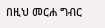በዚህ መርሐ ግብር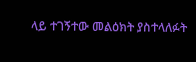ላይ ተገኝተው መልዕክት ያስተላለፉት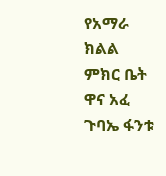የአማራ ክልል ምክር ቤት ዋና አፈ ጉባኤ ፋንቱ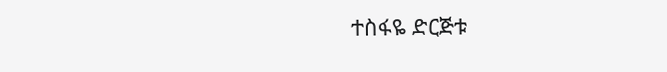ተስፋዬ ድርጅቱ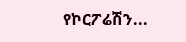የኮርፖሬሽን...